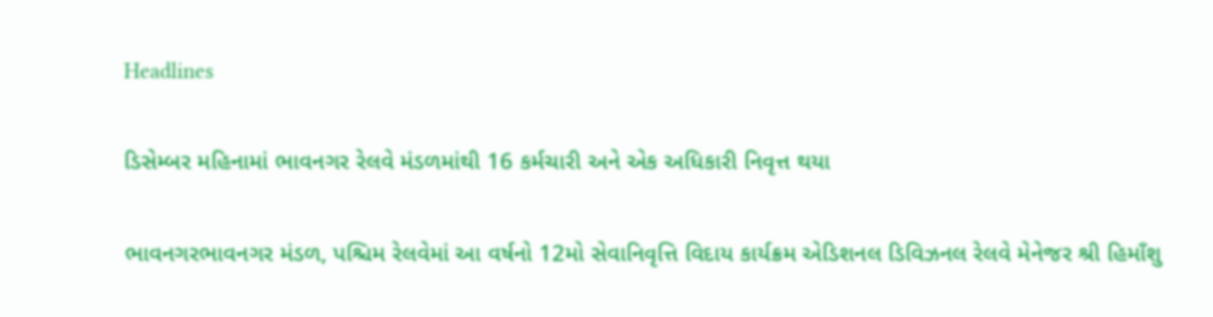Headlines

ડિસેમ્બર મહિનામાં ભાવનગર રેલવે મંડળમાંથી 16 કર્મચારી અને એક અધિકારી નિવૃત્ત થયા

ભાવનગરભાવનગર મંડળ, પશ્ચિમ રેલવેમાં આ વર્ષનો 12મો સેવાનિવૃત્તિ વિદાય કાર્યક્રમ એડિશનલ ડિવિઝનલ રેલવે મેનેજર શ્રી હિમાઁશુ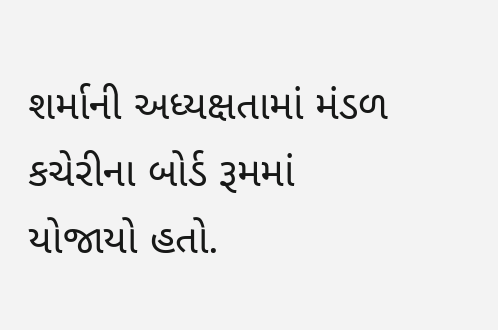શર્માની અધ્યક્ષતામાં મંડળ કચેરીના બોર્ડ રૂમમાં યોજાયો હતો.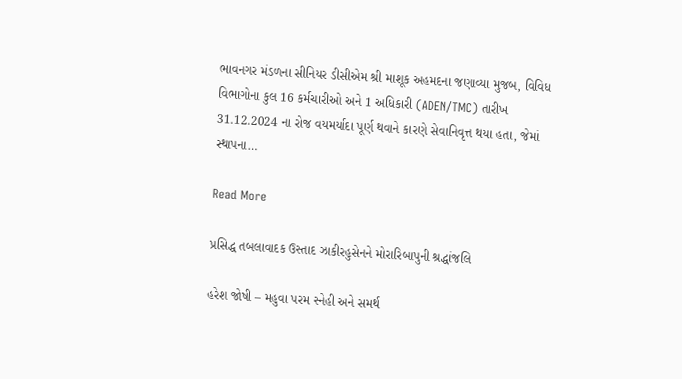ભાવનગર મંડળના સીનિયર ડીસીએમ શ્રી માશૂક અહમદના જણાવ્યા મુજબ, વિવિધ વિભાગોના કુલ 16 કર્મચારીઓ અને 1 અધિકારી (ADEN/TMC) તારીખ 31.12.2024 ના રોજ વયમર્યાદા પૂર્ણ થવાને કારણે સેવાનિવૃત્ત થયા હતા, જેમાં સ્થાપના…

Read More

પ્રસિદ્ધ તબલાવાદક ઉસ્તાદ ઝાકીરહુસેનને મોરારિબાપુની શ્રદ્ધાંજલિ

હરેશ જોષી – મહુવા પરમ સ્નેહી અને સમર્થ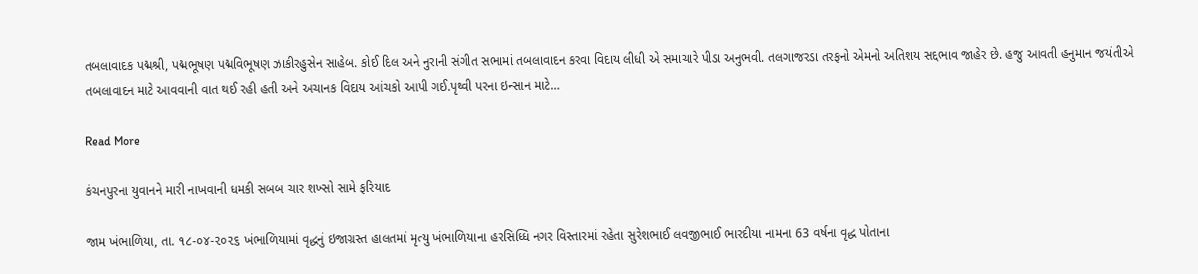તબલાવાદક પદ્મશ્રી, પદ્મભૂષણ પદ્મવિભૂષણ ઝાકીરહુસેન સાહેબ. કોઈ દિલ અને નુરાની સંગીત સભામાં તબલાવાદન કરવા વિદાય લીધી એ સમાચારે પીડા અનુભવી. તલગાજરડા તરફનો એમનો અતિશય સદ્દભાવ જાહેર છે. હજુ આવતી હનુમાન જયંતીએ તબલાવાદન માટે આવવાની વાત થઈ રહી હતી અને અચાનક વિદાય આંચકો આપી ગઈ.પૃથ્વી પરના ઇન્સાન માટે…

Read More

કંચનપુરના યુવાનને મારી નાખવાની ધમકી સબબ ચાર શખ્સો સામે ફરિયાદ

જામ ખંભાળિયા, તા. ૧૮-૦૪-૨૦૨૬ ખંભાળિયામાં વૃદ્ધનું ઇજાગ્રસ્ત હાલતમાં મૃત્યુ ખંભાળિયાના હરસિધ્ધિ નગર વિસ્તારમાં રહેતા સુરેશભાઈ લવજીભાઈ ભારદીયા નામના 63 વર્ષના વૃદ્ધ પોતાના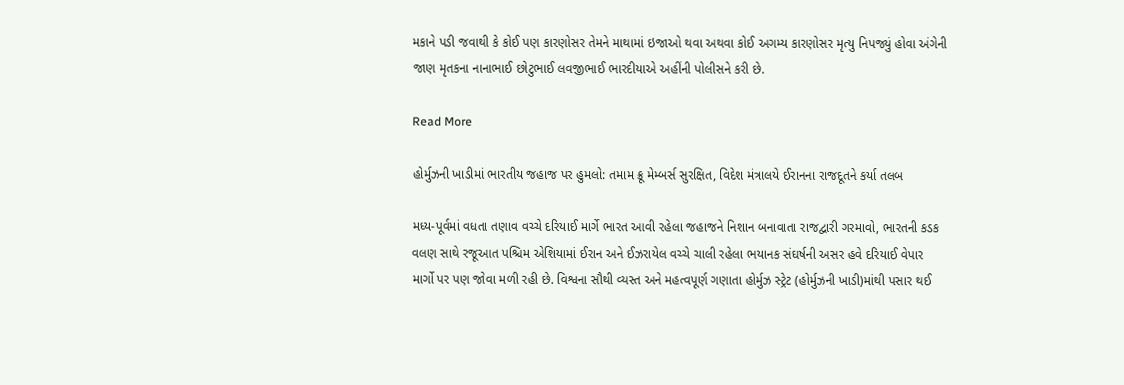મકાને પડી જવાથી કે કોઈ પણ કારણોસર તેમને માથામાં ઇજાઓ થવા અથવા કોઈ અગમ્ય કારણોસર મૃત્યુ નિપજ્યું હોવા અંગેની જાણ મૃતકના નાનાભાઈ છોટુભાઈ લવજીભાઈ ભારદીયાએ અહીંની પોલીસને કરી છે.

Read More

હોર્મુઝની ખાડીમાં ભારતીય જહાજ પર હુમલો: તમામ ક્રૂ મેમ્બર્સ સુરક્ષિત, વિદેશ મંત્રાલયે ઈરાનના રાજદૂતને કર્યા તલબ

મધ્ય-પૂર્વમાં વધતા તણાવ વચ્ચે દરિયાઈ માર્ગે ભારત આવી રહેલા જહાજને નિશાન બનાવાતા રાજદ્વારી ગરમાવો, ભારતની કડક વલણ સાથે રજૂઆત પશ્ચિમ એશિયામાં ઈરાન અને ઈઝરાયેલ વચ્ચે ચાલી રહેલા ભયાનક સંઘર્ષની અસર હવે દરિયાઈ વેપાર માર્ગો પર પણ જોવા મળી રહી છે. વિશ્વના સૌથી વ્યસ્ત અને મહત્વપૂર્ણ ગણાતા હોર્મુઝ સ્ટ્રેટ (હોર્મુઝની ખાડી)માંથી પસાર થઈ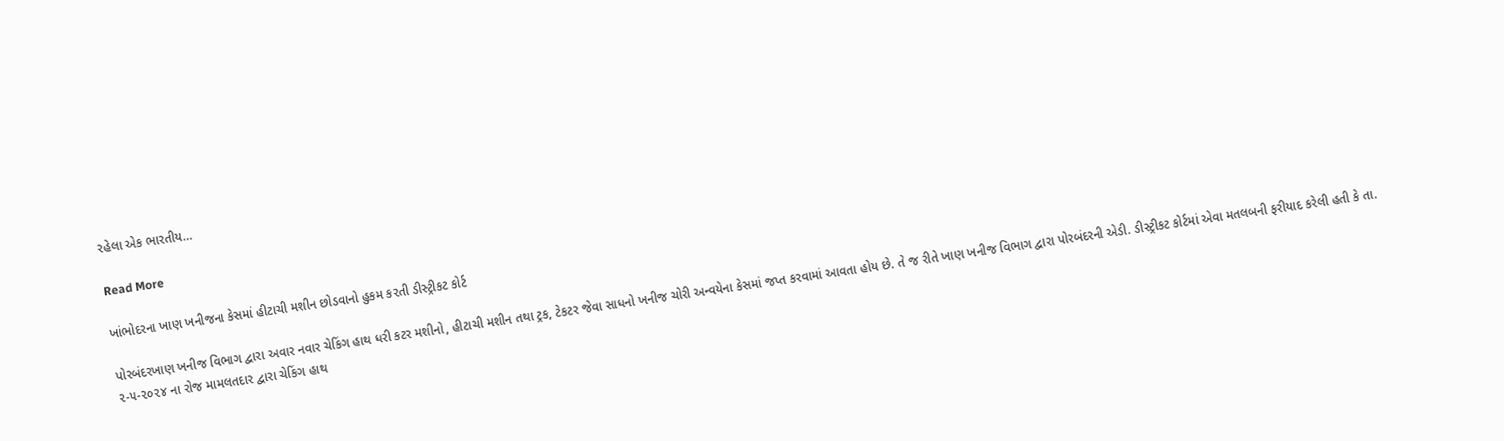રહેલા એક ભારતીય…

Read More

ખાંભોદરના ખાણ ખનીજના કેસમાં હીટાચી મશીન છોડવાનો હુકમ ક૨તી ડીસ્ટ્રીકટ કોર્ટ

પોરબંદરખાણ ખનીજ વિભાગ દ્વારા અવાર નવાર ચેકિંગ હાથ ધરી કટર મશીનો, હીટાચી મશીન તથા ટ્રક, ટેકટર જેવા સાધનો ખનીજ ચોરી અન્વયેના કેસમાં જપ્ત કરવામાં આવતા હોય છે. તે જ રીતે ખાણ ખનીજ વિભાગ દ્વારા પોરબંદરની એડી. ડીસ્ટ્રીકટ કોર્ટમાં એવા મતલબની ફરીયાદ કરેલી હતી કે તા. ૨-૫-૨૦૨૪ ના રોજ મામલતદાર દ્વારા ચેકિંગ હાથ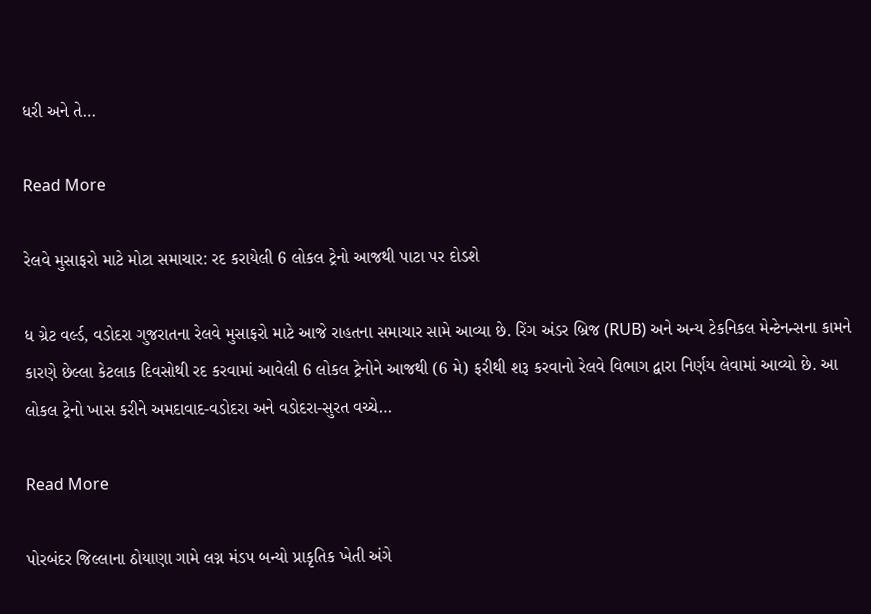ધરી અને તે…

Read More

રેલવે મુસાફરો માટે મોટા સમાચાર: રદ કરાયેલી 6 લોકલ ટ્રેનો આજથી પાટા પર દોડશે

ધ ગ્રેટ વર્લ્ડ, વડોદરા ગુજરાતના રેલવે મુસાફરો માટે આજે રાહતના સમાચાર સામે આવ્યા છે. રિંગ અંડર બ્રિજ (RUB) અને અન્ય ટેકનિકલ મેન્ટેનન્સના કામને કારણે છેલ્લા કેટલાક દિવસોથી રદ કરવામાં આવેલી 6 લોકલ ટ્રેનોને આજથી (6 મે) ફરીથી શરૂ કરવાનો રેલવે વિભાગ દ્વારા નિર્ણય લેવામાં આવ્યો છે. આ લોકલ ટ્રેનો ખાસ કરીને અમદાવાદ-વડોદરા અને વડોદરા-સુરત વચ્ચે…

Read More

પોરબંદર જિલ્લાના ઠોયાણા ગામે લગ્ન મંડપ બન્યો પ્રાકૃતિક ખેતી અંગે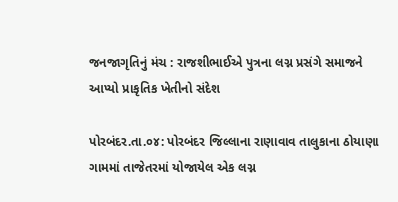જનજાગૃતિનું મંચ : રાજશીભાઈએ પુત્રના લગ્ન પ્રસંગે સમાજને આપ્યો પ્રાકૃતિક ખેતીનો સંદેશ

પોરબંદર.તા.૦૪: પોરબંદર જિલ્લાના રાણાવાવ તાલુકાના ઠોયાણા ગામમાં તાજેતરમાં યોજાયેલ એક લગ્ન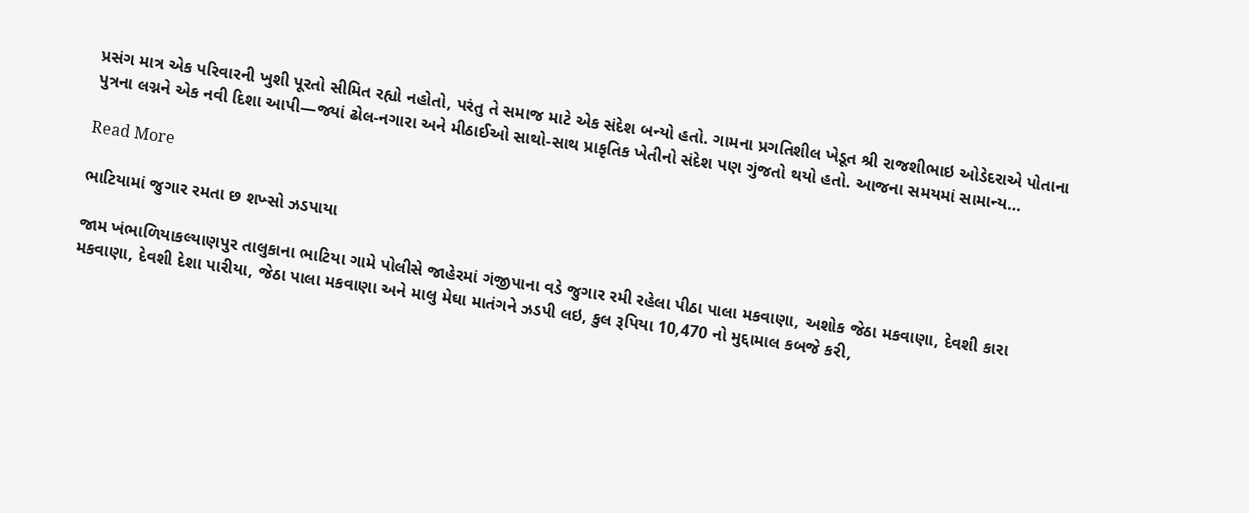પ્રસંગ માત્ર એક પરિવારની ખુશી પૂરતો સીમિત રહ્યો નહોતો, પરંતુ તે સમાજ માટે એક સંદેશ બન્યો હતો. ગામના પ્રગતિશીલ ખેડૂત શ્રી રાજશીભાઇ ઓડેદરાએ પોતાના પુત્રના લગ્નને એક નવી દિશા આપી—જ્યાં ઢોલ-નગારા અને મીઠાઈઓ સાથો-સાથ પ્રાકૃતિક ખેતીનો સંદેશ પણ ગુંજતો થયો હતો. આજના સમયમાં સામાન્ય…

Read More

ભાટિયામાં જુગાર રમતા છ શખ્સો ઝડપાયા

જામ ખંભાળિયાકલ્યાણપુર તાલુકાના ભાટિયા ગામે પોલીસે જાહેરમાં ગંજીપાના વડે જુગાર રમી રહેલા પીઠા પાલા મકવાણા, અશોક જેઠા મકવાણા, દેવશી કારા મકવાણા, દેવશી દેશા પારીયા, જેઠા પાલા મકવાણા અને માલુ મેઘા માતંગને ઝડપી લઇ, કુલ રૂપિયા 10,470 નો મુદ્દામાલ કબજે કરી,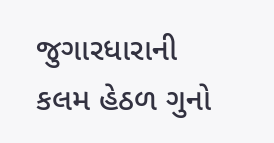જુગારધારાની કલમ હેઠળ ગુનો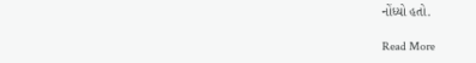નોંધ્યો હતો.

Read More